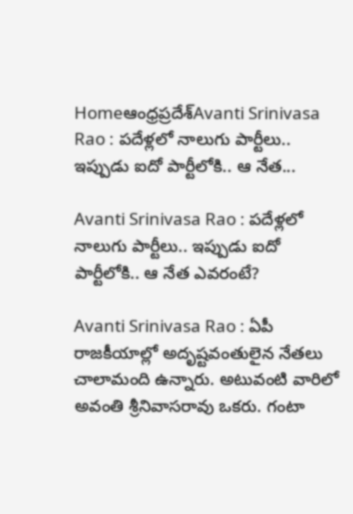Homeఆంధ్రప్రదేశ్‌Avanti Srinivasa Rao : పదేళ్లలో నాలుగు పార్టీలు.. ఇప్పుడు ఐదో పార్టీలోకి.. ఆ నేత...

Avanti Srinivasa Rao : పదేళ్లలో నాలుగు పార్టీలు.. ఇప్పుడు ఐదో పార్టీలోకి.. ఆ నేత ఎవరంటే?

Avanti Srinivasa Rao : ఏపీ రాజకీయాల్లో అదృష్టవంతులైన నేతలు చాలామంది ఉన్నారు. అటువంటి వారిలో అవంతి శ్రీనివాసరావు ఒకరు. గంటా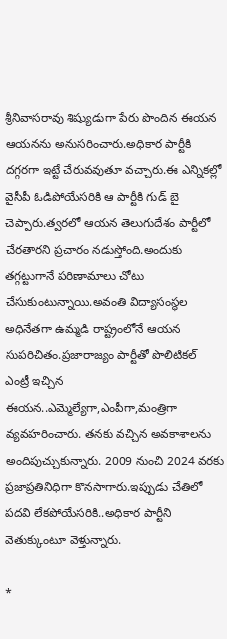శ్రీనివాసరావు శిష్యుడుగా పేరు పొందిన ఈయన ఆయనను అనుసరించారు.అధికార పార్టీకి దగ్గరగా ఇట్టే చేరువవుతూ వచ్చారు.ఈ ఎన్నికల్లో వైసీపీ ఓడిపోయేసరికి ఆ పార్టీకి గుడ్ బై చెప్పారు.త్వరలో ఆయన తెలుగుదేశం పార్టీలో చేరతారని ప్రచారం నడుస్తోంది.అందుకు తగ్గట్టుగానే పరిణామాలు చోటు చేసుకుంటున్నాయి.అవంతి విద్యాసంస్థల అధినేతగా ఉమ్మడి రాష్ట్రంలోనే ఆయన సుపరిచితం.ప్రజారాజ్యం పార్టీతో పొలిటికల్ ఎంట్రీ ఇచ్చిన ఈయన..ఎమ్మెల్యేగా,ఎంపీగా,మంత్రిగా వ్యవహరించారు. తనకు వచ్చిన అవకాశాలను అందిపుచ్చుకున్నారు. 2009 నుంచి 2024 వరకు ప్రజాప్రతినిధిగా కొనసాగారు.ఇప్పుడు చేతిలో పదవి లేకపోయేసరికి..అధికార పార్టీని వెతుక్కుంటూ వెళ్తున్నారు.

*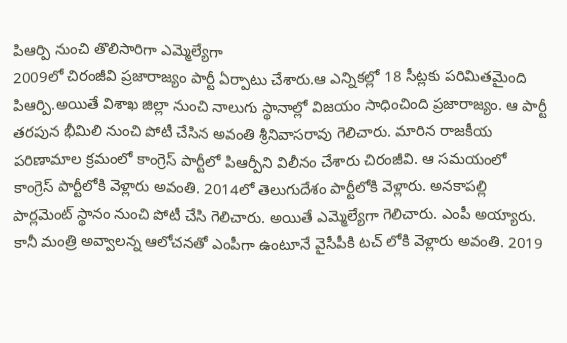పిఆర్పి నుంచి తొలిసారిగా ఎమ్మెల్యేగా
2009లో చిరంజీవి ప్రజారాజ్యం పార్టీ ఏర్పాటు చేశారు.ఆ ఎన్నికల్లో 18 సీట్లకు పరిమితమైంది పిఆర్పి.అయితే విశాఖ జిల్లా నుంచి నాలుగు స్థానాల్లో విజయం సాధించింది ప్రజారాజ్యం. ఆ పార్టీ తరపున భీమిలి నుంచి పోటీ చేసిన అవంతి శ్రీనివాసరావు గెలిచారు. మారిన రాజకీయ పరిణామాల క్రమంలో కాంగ్రెస్ పార్టీలో పిఆర్పీని విలీనం చేశారు చిరంజీవి. ఆ సమయంలో కాంగ్రెస్ పార్టీలోకి వెళ్లారు అవంతి. 2014లో తెలుగుదేశం పార్టీలోకి వెళ్లారు. అనకాపల్లి పార్లమెంట్ స్థానం నుంచి పోటీ చేసి గెలిచారు. అయితే ఎమ్మెల్యేగా గెలిచారు. ఎంపీ అయ్యారు. కానీ మంత్రి అవ్వాలన్న ఆలోచనతో ఎంపీగా ఉంటూనే వైసీపీకి టచ్ లోకి వెళ్లారు అవంతి. 2019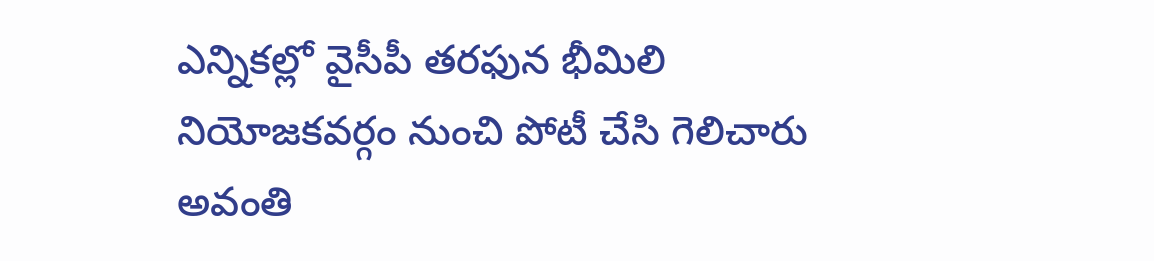ఎన్నికల్లో వైసీపీ తరఫున భీమిలి నియోజకవర్గం నుంచి పోటీ చేసి గెలిచారు అవంతి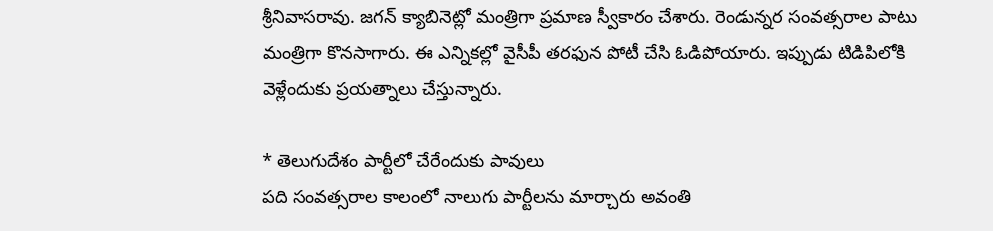శ్రీనివాసరావు. జగన్ క్యాబినెట్లో మంత్రిగా ప్రమాణ స్వీకారం చేశారు. రెండున్నర సంవత్సరాల పాటు మంత్రిగా కొనసాగారు. ఈ ఎన్నికల్లో వైసీపీ తరఫున పోటీ చేసి ఓడిపోయారు. ఇప్పుడు టిడిపిలోకి వెళ్లేందుకు ప్రయత్నాలు చేస్తున్నారు.

* తెలుగుదేశం పార్టీలో చేరేందుకు పావులు
పది సంవత్సరాల కాలంలో నాలుగు పార్టీలను మార్చారు అవంతి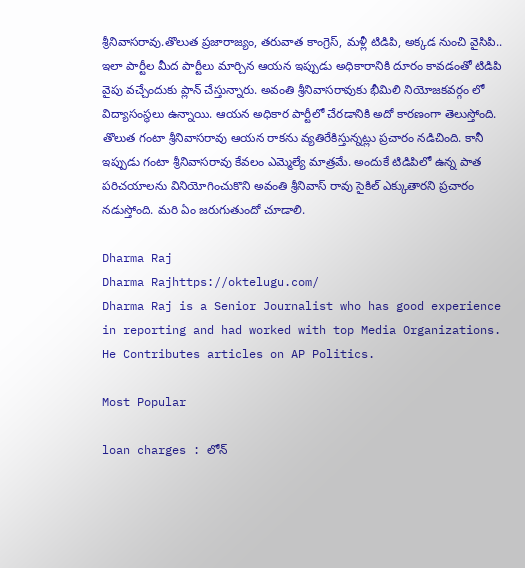శ్రీనివాసరావు.తొలుత ప్రజారాజ్యం, తరువాత కాంగ్రెస్, మళ్లీ టిడిపి, అక్కడ నుంచి వైసిపి.. ఇలా పార్టీల మీద పార్టీలు మార్చిన ఆయన ఇప్పుడు అధికారానికి దూరం కావడంతో టిడిపి వైపు వచ్చేందుకు ప్లాన్ చేస్తున్నారు. అవంతి శ్రీనివాసరావుకు భీమిలి నియోజకవర్గం లో విద్యాసంస్థలు ఉన్నాయి. ఆయన అధికార పార్టీలో చేరడానికి అదో కారణంగా తెలుస్తోంది. తొలుత గంటా శ్రీనివాసరావు ఆయన రాకను వ్యతిరేకిస్తున్నట్లు ప్రచారం నడిచింది. కానీ ఇప్పుడు గంటా శ్రీనివాసరావు కేవలం ఎమ్మెల్యే మాత్రమే. అందుకే టిడిపిలో ఉన్న పాత పరిచయాలను వినియోగించుకొని అవంతి శ్రీనివాస్ రావు సైకిల్ ఎక్కుతారని ప్రచారం నడుస్తోంది. మరి ఏం జరుగుతుందో చూడాలి.

Dharma Raj
Dharma Rajhttps://oktelugu.com/
Dharma Raj is a Senior Journalist who has good experience in reporting and had worked with top Media Organizations. He Contributes articles on AP Politics.

Most Popular

loan charges : లోన్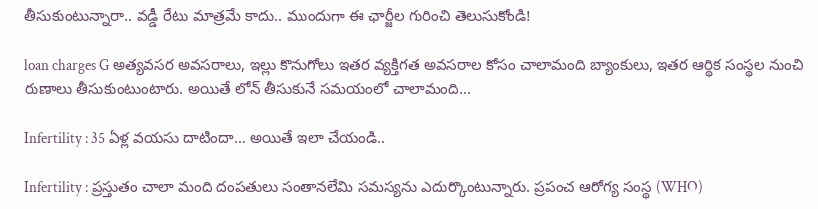తీసుకుంటున్నారా.. వడ్డీ రేటు మాత్రమే కాదు.. ముందుగా ఈ ఛార్జీల గురించి తెలుసుకోండి!

loan charges G అత్యవసర అవసరాలు, ఇల్లు కొనుగోలు ఇతర వ్యక్తిగత అవసరాల కోసం చాలామంది బ్యాంకులు, ఇతర ఆర్థిక సంస్థల నుంచి రుణాలు తీసుకుంటుంటారు. అయితే లోన్ తీసుకునే సమయంలో చాలామంది...

Infertility : 35 ఏళ్ల వయసు దాటిందా… అయితే ఇలా చేయండి..

Infertility : ప్రస్తుతం చాలా మంది దంపతులు సంతానలేమి సమస్యను ఎదుర్కొంటున్నారు. ప్రపంచ ఆరోగ్య సంస్థ (WHO)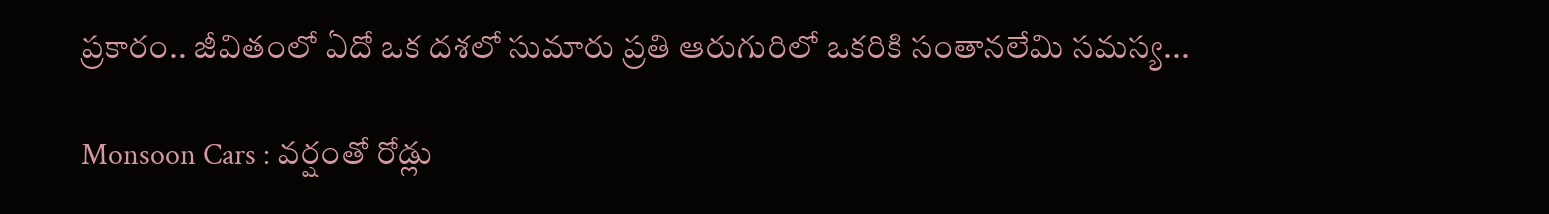ప్రకారం.. జీవితంలో ఏదో ఒక దశలో సుమారు ప్రతి ఆరుగురిలో ఒకరికి సంతానలేమి సమస్య...

Monsoon Cars : వర్షంతో రోడ్లు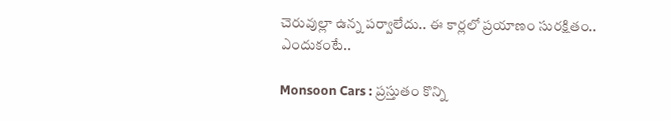చెరువుల్లా ఉన్న పర్వాలేదు.. ఈ కార్లలో ప్రయాణం సురక్షితం.. ఎందుకంటే..

Monsoon Cars : ప్రస్తుతం కొన్ని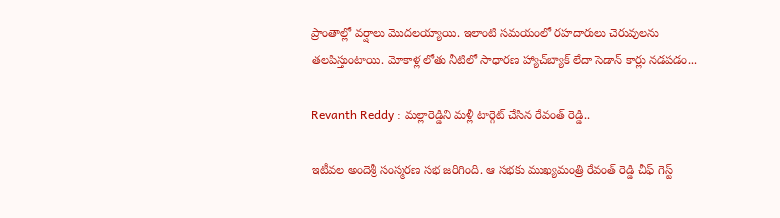ప్రాంతాల్లో వర్షాలు మొదలయ్యాయి. ఇలాంటి సమయంలో రహదారులు చెరువులను తలపిస్తుంటాయి. మోకాళ్ల లోతు నీటిలో సాధారణ హ్యాచ్‌బ్యాక్ లేదా సెడాన్ కార్లు నడపడం...

Revanth Reddy : మల్లారెడ్డిని మళ్లీ టార్గెట్ చేసిన రేవంత్ రెడ్డి..

ఇటీవల అందెశ్రీ సంస్మరణ సభ జరిగింది. ఆ సభకు ముఖ్యమంత్రి రేవంత్ రెడ్డి చీఫ్ గెస్ట్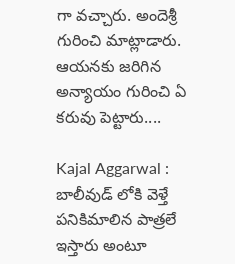గా వచ్చారు. అందెశ్రీ గురించి మాట్లాడారు. ఆయనకు జరిగిన అన్యాయం గురించి ఏ కరువు పెట్టారు....

Kajal Aggarwal : బాలీవుడ్ లోకి వెళ్తే పనికిమాలిన పాత్రలే ఇస్తారు అంటూ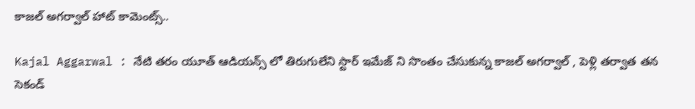కాజల్ అగర్వాల్ హాట్ కామెంట్స్..

Kajal Aggarwal : నేటి తరం యూత్ ఆడియన్స్ లో తిరుగులేని స్టార్ ఇమేజ్ ని సొంతం చేసుకున్న కాజల్ అగర్వాల్ , పెళ్లి తర్వాత తన సెకండ్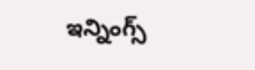ఇన్నింగ్స్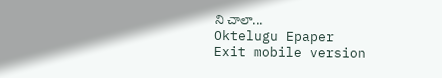ని చాలా...
Oktelugu Epaper
Exit mobile version